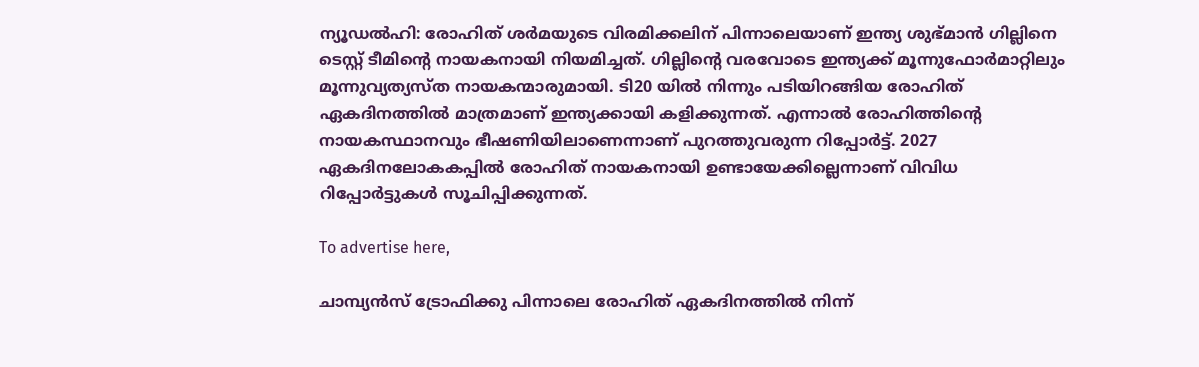ന്യൂഡല്‍ഹി: രോഹിത് ശര്‍മയുടെ വിരമിക്കലിന് പിന്നാലെയാണ് ഇന്ത്യ ശുഭ്മാന്‍ ഗില്ലിനെ ടെസ്റ്റ് ടീമിന്റെ നായകനായി നിയമിച്ചത്. ഗില്ലിന്റെ വരവോടെ ഇന്ത്യക്ക് മൂന്നുഫോര്‍മാറ്റിലും മൂന്നുവ്യത്യസ്ത നായകന്മാരുമായി. ടി20 യില്‍ നിന്നും പടിയിറങ്ങിയ രോഹിത് ഏകദിനത്തില്‍ മാത്രമാണ് ഇന്ത്യക്കായി കളിക്കുന്നത്. എന്നാല്‍ രോഹിത്തിന്റെ നായകസ്ഥാനവും ഭീഷണിയിലാണെന്നാണ് പുറത്തുവരുന്ന റിപ്പോര്‍ട്ട്. 2027 ഏകദിനലോകകപ്പില്‍ രോഹിത് നായകനായി ഉണ്ടായേക്കില്ലെന്നാണ് വിവിധ റിപ്പോര്‍ട്ടുകള്‍ സൂചിപ്പിക്കുന്നത്.

To advertise here,

ചാമ്പ്യന്‍സ് ട്രോഫിക്കു പിന്നാലെ രോഹിത് ഏകദിനത്തില്‍ നിന്ന്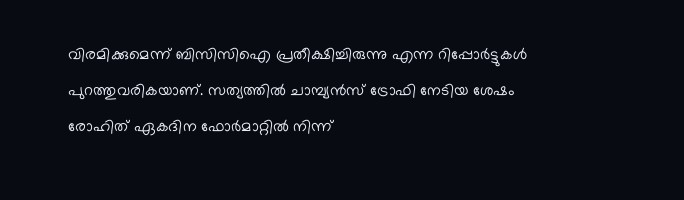വിരമിക്കുമെന്ന് ബിസിസിഐ പ്രതീക്ഷിച്ചിരുന്നു എന്ന റിപ്പോര്‍ട്ടുകള്‍ പുറത്തുവരികയാണ്. സത്യത്തില്‍ ചാമ്പ്യന്‍സ് ട്രോഫി നേടിയ ശേഷം രോഹിത് ഏകദിന ഫോര്‍മാറ്റില്‍ നിന്ന്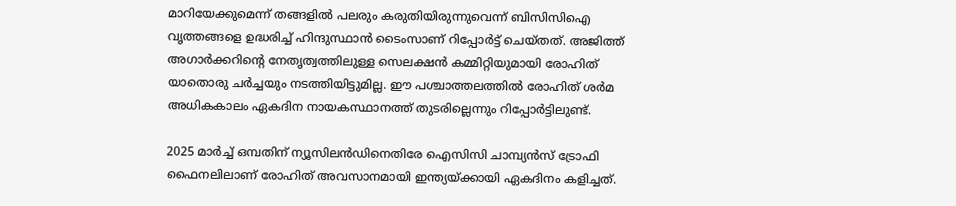മാറിയേക്കുമെന്ന് തങ്ങളില്‍ പലരും കരുതിയിരുന്നുവെന്ന് ബിസിസിഐ വൃത്തങ്ങളെ ഉദ്ധരിച്ച് ഹിന്ദുസ്ഥാന്‍ ടൈംസാണ് റിപ്പോര്‍ട്ട് ചെയ്തത്. അജിത്ത് അഗാര്‍ക്കറിന്റെ നേതൃത്വത്തിലുള്ള സെലക്ഷന്‍ കമ്മിറ്റിയുമായി രോഹിത് യാതൊരു ചര്‍ച്ചയും നടത്തിയിട്ടുമില്ല. ഈ പശ്ചാത്തലത്തിൽ രോഹിത് ശർമ അധികകാലം ഏകദിന നായകസ്ഥാനത്ത് തുടരില്ലെന്നും റിപ്പോർട്ടിലുണ്ട്.

2025 മാര്‍ച്ച് ഒമ്പതിന് ന്യൂസിലന്‍ഡിനെതിരേ ഐസിസി ചാമ്പ്യന്‍സ് ട്രോഫി ഫൈനലിലാണ് രോഹിത് അവസാനമായി ഇന്ത്യയ്ക്കായി ഏകദിനം കളിച്ചത്.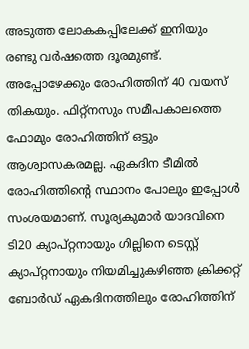അടുത്ത ലോകകപ്പിലേക്ക് ഇനിയും രണ്ടു വര്‍ഷത്തെ ദൂരമുണ്ട്. അപ്പോഴേക്കും രോഹിത്തിന് 40 വയസ് തികയും. ഫിറ്റ്‌നസും സമീപകാലത്തെ ഫോമും രോഹിത്തിന് ഒട്ടും ആശ്വാസകരമല്ല. ഏകദിന ടീമില്‍ രോഹിത്തിന്റെ സ്ഥാനം പോലും ഇപ്പോള്‍ സംശയമാണ്. സൂര്യകുമാര്‍ യാദവിനെ ടി20 ക്യാപ്റ്റനായും ഗില്ലിനെ ടെസ്റ്റ് ക്യാപ്റ്റനായും നിയമിച്ചുകഴിഞ്ഞ ക്രിക്കറ്റ് ബോര്‍ഡ് ഏകദിനത്തിലും രോഹിത്തിന്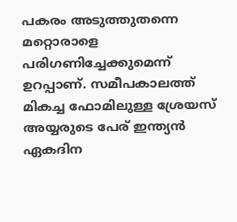പകരം അടുത്തുതന്നെ മറ്റൊരാളെ പരിഗണിച്ചേക്കുമെന്ന് ഉറപ്പാണ്. സമീപകാലത്ത് മികച്ച ഫോമിലുള്ള ശ്രേയസ് അയ്യരുടെ പേര് ഇന്ത്യന്‍ ഏകദിന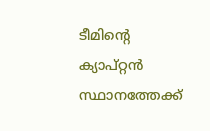ടീമിന്റെ ക്യാപ്റ്റന്‍ സ്ഥാനത്തേക്ക്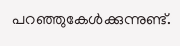പറഞ്ഞുകേള്‍ക്കുന്നുണ്ട്.